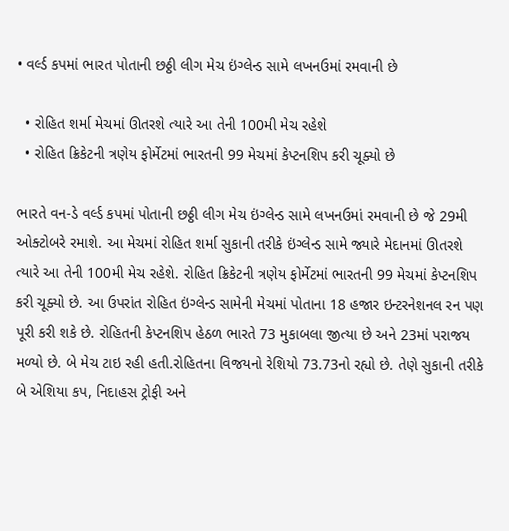• વર્લ્ડ કપમાં ભારત પોતાની છઠ્ઠી લીગ મેચ ઇંગ્લેન્ડ સામે લખનઉમાં રમવાની છે

  • રોહિત શર્મા મેચમાં ઊતરશે ત્યારે આ તેની 100મી મેચ રહેશે
  • રોહિત ક્રિકેટની ત્રણેય ફોર્મેટમાં ભારતની 99 મેચમાં કેપ્ટનશિપ કરી ચૂક્યો છે

ભારતે વન-ડે વર્લ્ડ કપમાં પોતાની છઠ્ઠી લીગ મેચ ઇંગ્લેન્ડ સામે લખનઉમાં રમવાની છે જે 29મી ઓક્ટોબરે રમાશે. આ મેચમાં રોહિત શર્મા સુકાની તરીકે ઇંગ્લેન્ડ સામે જ્યારે મેદાનમાં ઊતરશે ત્યારે આ તેની 100મી મેચ રહેશે. રોહિત ક્રિકેટની ત્રણેય ફોર્મેટમાં ભારતની 99 મેચમાં કેપ્ટનશિપ કરી ચૂક્યો છે. આ ઉપરાંત રોહિત ઇંગ્લેન્ડ સામેની મેચમાં પોતાના 18 હજાર ઇન્ટરનેશનલ રન પણ પૂરી કરી શકે છે. રોહિતની કેપ્ટનશિપ હેઠળ ભારતે 73 મુકાબલા જીત્યા છે અને 23માં પરાજય મળ્યો છે. બે મેચ ટાઇ રહી હતી.રોહિતના વિજયનો રેશિયો 73.73નો રહ્યો છે. તેણે સુકાની તરીકે બે એશિયા કપ, નિદાહસ ટ્રોફી અને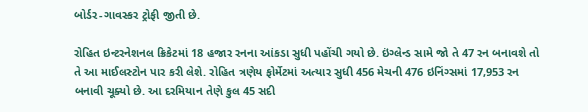બોર્ડર-ગાવસ્કર ટ્રોફી જીતી છે.

રોહિત ઇન્ટરનેશનલ ક્રિકેટમાં 18 હજાર રનના આંકડા સુધી પહોંચી ગયો છે. ઇંગ્લેન્ડ સામે જો તે 47 રન બનાવશે તો તે આ માઈલસ્ટોન પાર કરી લેશે. રોહિત ત્રણેય ફોર્મેટમાં અત્યાર સુધી 456 મેચની 476 ઇનિંગ્સમાં 17,953 રન બનાવી ચૂક્યો છે. આ દરમિયાન તેણે કુલ 45 સદી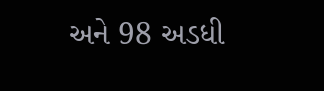અને 98 અડધી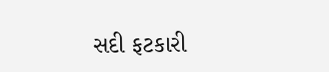સદી ફટકારી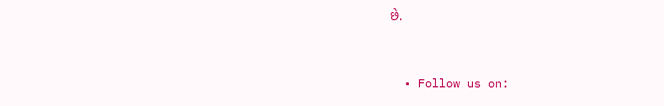છે.


  • Follow us on: